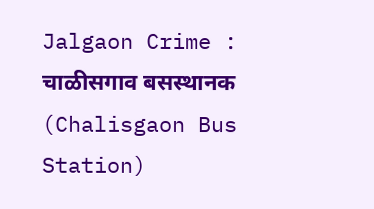Jalgaon Crime : चाळीसगाव बसस्थानक (Chalisgaon Bus Station)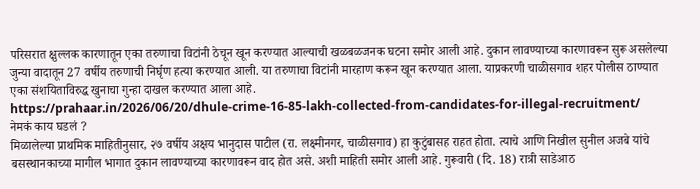परिसरात क्षुल्लक कारणातून एका तरुणाचा विटांनी ठेचून खून करण्यात आल्याची खळबळजनक घटना समोर आली आहे. दुकान लावण्याच्या कारणावरून सुरू असलेल्या जुन्या वादातून 27 वर्षीय तरुणाची निर्घृण हत्या करण्यात आली. या तरुणाचा विटांनी मारहाण करून खून करण्यात आला. याप्रकरणी चाळीसगाव शहर पोलीस ठाण्यात एका संशयिताविरुद्ध खुनाचा गुन्हा दाखल करण्यात आला आहे.
https://prahaar.in/2026/06/20/dhule-crime-16-85-lakh-collected-from-candidates-for-illegal-recruitment/
नेमकं काय घडलं ?
मिळालेल्या प्राथमिक माहितीनुसार, २७ वर्षीय अक्षय भानुदास पाटील (रा. लक्ष्मीनगर, चाळीसगाव) हा कुटुंबासह राहत होता. त्याचे आणि निखील सुनील अजबे यांचे बसस्थानकाच्या मागील भागात दुकान लावण्याच्या कारणावरून वाद होत असे. अशी माहिती समोर आली आहे. गुरूवारी (दि. 18) रात्री साडेआठ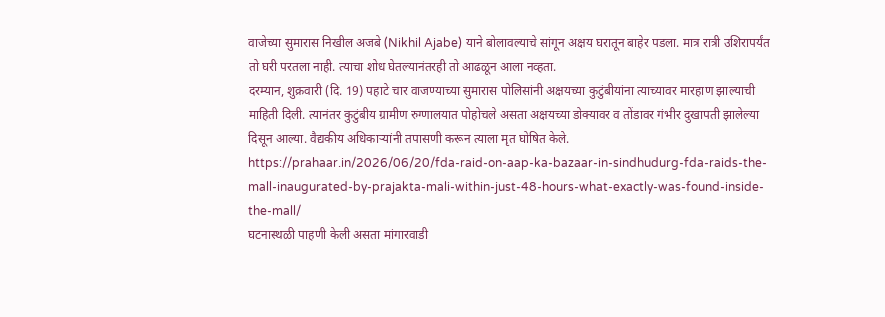वाजेच्या सुमारास निखील अजबे (Nikhil Ajabe) याने बोलावल्याचे सांगून अक्षय घरातून बाहेर पडला. मात्र रात्री उशिरापर्यंत तो घरी परतला नाही. त्याचा शोध घेतल्यानंतरही तो आढळून आला नव्हता.
दरम्यान, शुक्रवारी (दि. 19) पहाटे चार वाजण्याच्या सुमारास पोलिसांनी अक्षयच्या कुटुंबीयांना त्याच्यावर मारहाण झाल्याची माहिती दिली. त्यानंतर कुटुंबीय ग्रामीण रुग्णालयात पोहोचले असता अक्षयच्या डोक्यावर व तोंडावर गंभीर दुखापती झालेल्या दिसून आल्या. वैद्यकीय अधिकाऱ्यांनी तपासणी करून त्याला मृत घोषित केले.
https://prahaar.in/2026/06/20/fda-raid-on-aap-ka-bazaar-in-sindhudurg-fda-raids-the-mall-inaugurated-by-prajakta-mali-within-just-48-hours-what-exactly-was-found-inside-the-mall/
घटनास्थळी पाहणी केली असता मांगारवाडी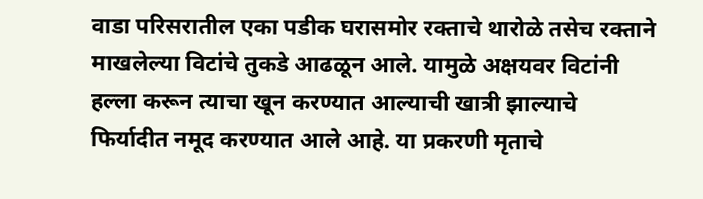वाडा परिसरातील एका पडीक घरासमोर रक्ताचे थारोळे तसेच रक्ताने माखलेल्या विटांचे तुकडे आढळून आले. यामुळे अक्षयवर विटांनी हल्ला करून त्याचा खून करण्यात आल्याची खात्री झाल्याचे फिर्यादीत नमूद करण्यात आले आहे. या प्रकरणी मृताचे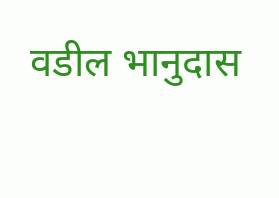वडील भानुदास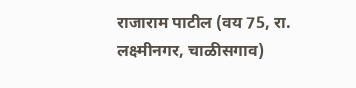राजाराम पाटील (वय 75, रा. लक्ष्मीनगर, चाळीसगाव)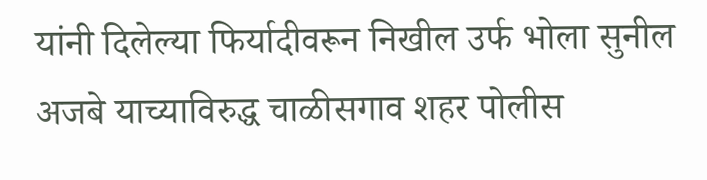यांनी दिलेल्या फिर्यादीवरून निखील उर्फ भोला सुनील अजबे याच्याविरुद्ध चाळीसगाव शहर पोलीस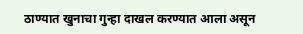ठाण्यात खुनाचा गुन्हा दाखल करण्यात आला असून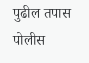पुढील तपास पोलीस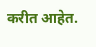करीत आहेत.